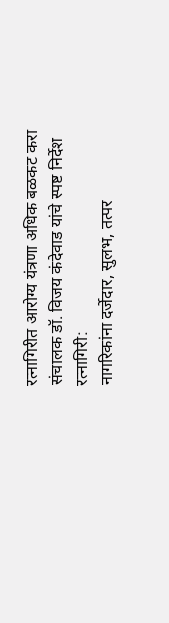रत्नागिरीत आरोग्य यंत्रणा अधिक बळकट करा
संचालक डॉ. विजय कंदेवाड यांचे स्पष्ट निर्देश
रत्नागिरी:
नागरिकांना दर्जेदार, सुलभ, तत्पर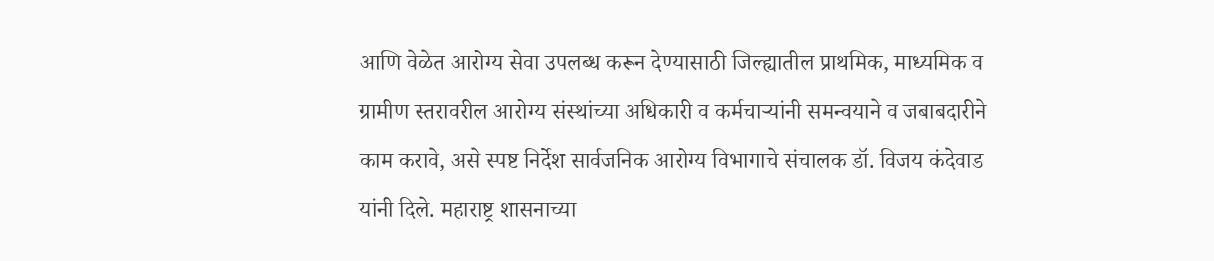आणि वेळेत आरोग्य सेवा उपलब्ध करून देण्यासाठी जिल्ह्यातील प्राथमिक, माध्यमिक व ग्रामीण स्तरावरील आरोग्य संस्थांच्या अधिकारी व कर्मचाऱ्यांनी समन्वयाने व जबाबदारीने काम करावे, असे स्पष्ट निर्देश सार्वजनिक आरोग्य विभागाचे संचालक डॉ. विजय कंदेवाड यांनी दिले. महाराष्ट्र शासनाच्या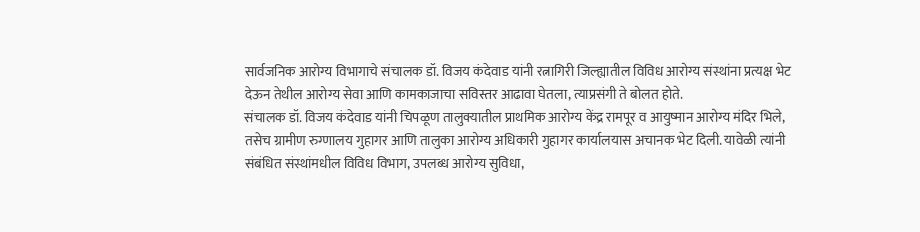सार्वजनिक आरोग्य विभागाचे संचालक डॉ. विजय कंदेवाड यांनी रत्नागिरी जिल्ह्यातील विविध आरोग्य संस्थांना प्रत्यक्ष भेट देऊन तेथील आरोग्य सेवा आणि कामकाजाचा सविस्तर आढावा घेतला, त्याप्रसंगी ते बोलत होते.
संचालक डॉ. विजय कंदेवाड यांनी चिपळूण तालुक्यातील प्राथमिक आरोग्य केंद्र रामपूर व आयुष्मान आरोग्य मंदिर भिले, तसेच ग्रामीण रुग्णालय गुहागर आणि तालुका आरोग्य अधिकारी गुहागर कार्यालयास अचानक भेट दिली. यावेळी त्यांनी संबंधित संस्थांमधील विविध विभाग, उपलब्ध आरोग्य सुविधा,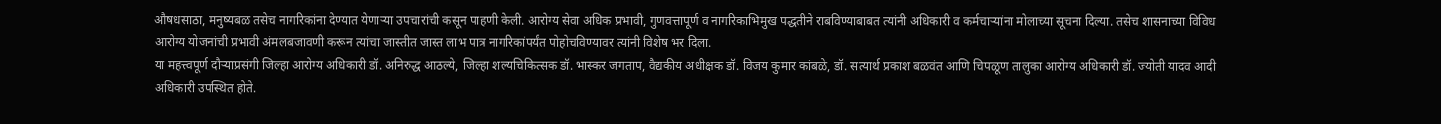औषधसाठा, मनुष्यबळ तसेच नागरिकांना देण्यात येणाऱ्या उपचारांची कसून पाहणी केली. आरोग्य सेवा अधिक प्रभावी, गुणवत्तापूर्ण व नागरिकाभिमुख पद्धतीने राबविण्याबाबत त्यांनी अधिकारी व कर्मचाऱ्यांना मोलाच्या सूचना दिल्या. तसेच शासनाच्या विविध आरोग्य योजनांची प्रभावी अंमलबजावणी करून त्यांचा जास्तीत जास्त लाभ पात्र नागरिकांपर्यंत पोहोचविण्यावर त्यांनी विशेष भर दिला.
या महत्त्वपूर्ण दौऱ्याप्रसंगी जिल्हा आरोग्य अधिकारी डॉ. अनिरुद्ध आठल्ये, जिल्हा शल्यचिकित्सक डॉ. भास्कर जगताप, वैद्यकीय अधीक्षक डॉ. विजय कुमार कांबळे, डॉ. सत्यार्थ प्रकाश बळवंत आणि चिपळूण तालुका आरोग्य अधिकारी डॉ. ज्योती यादव आदी अधिकारी उपस्थित होते.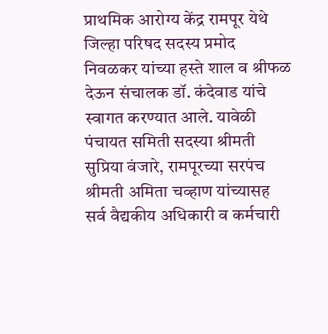प्राथमिक आरोग्य केंद्र रामपूर येथे जिल्हा परिषद सदस्य प्रमोद निवळकर यांच्या हस्ते शाल व श्रीफळ देऊन संचालक डॉ. कंदेवाड यांचे स्वागत करण्यात आले. यावेळी पंचायत समिती सदस्या श्रीमती सुप्रिया वंजारे, रामपूरच्या सरपंच श्रीमती अमिता चव्हाण यांच्यासह सर्व वैद्यकीय अधिकारी व कर्मचारी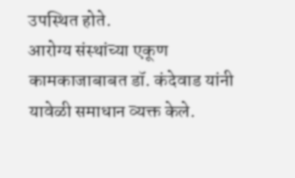उपस्थित होते.
आरोग्य संस्थांच्या एकूण कामकाजाबाबत डॉ. कंदेवाड यांनी यावेळी समाधान व्यक्त केले.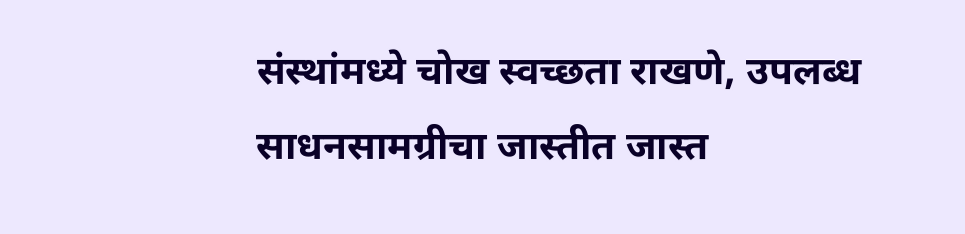संस्थांमध्ये चोख स्वच्छता राखणे, उपलब्ध साधनसामग्रीचा जास्तीत जास्त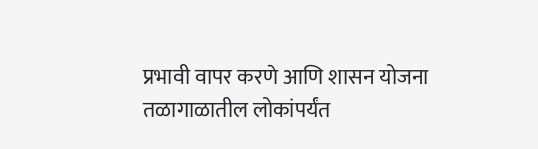प्रभावी वापर करणे आणि शासन योजना तळागाळातील लोकांपर्यंत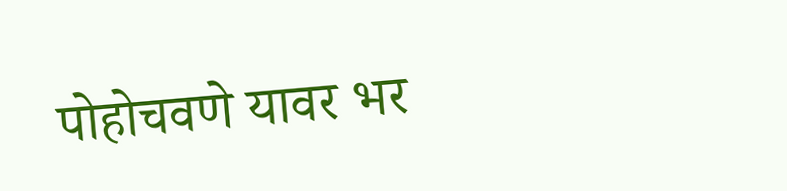पोहोचवणे यावर भर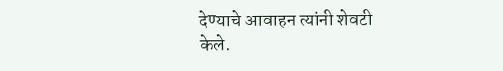देण्याचे आवाहन त्यांनी शेवटी केले.